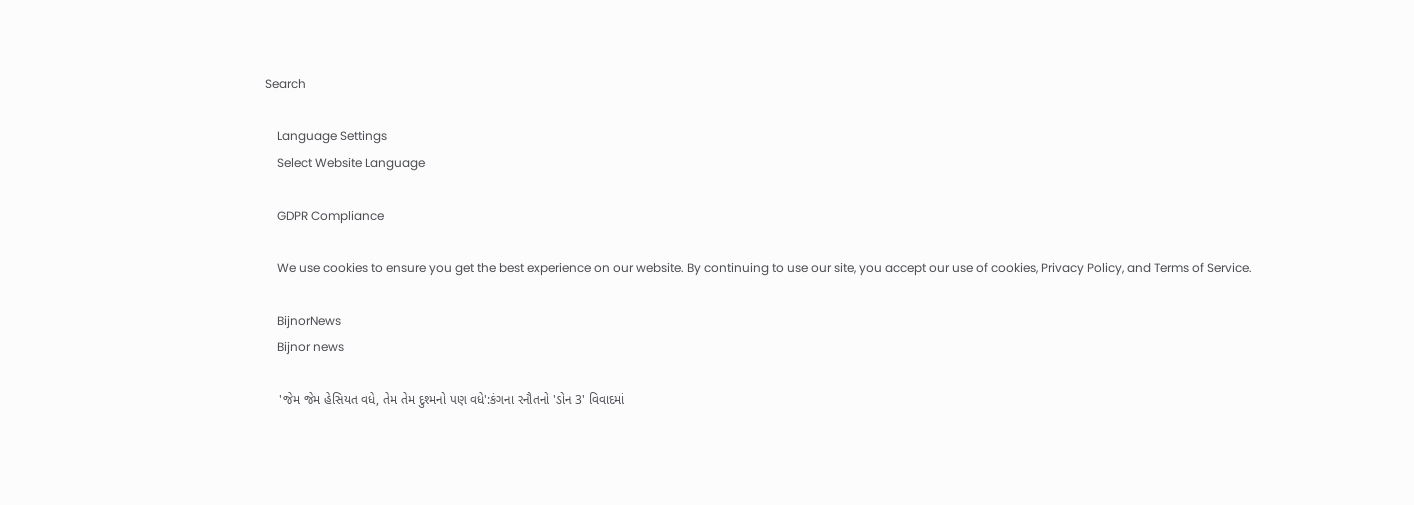Search

    Language Settings
    Select Website Language

    GDPR Compliance

    We use cookies to ensure you get the best experience on our website. By continuing to use our site, you accept our use of cookies, Privacy Policy, and Terms of Service.

    BijnorNews
    Bijnor news

    'જેમ જેમ હેસિયત વધે, તેમ તેમ દુશ્મનો પણ વધે':કંગના રનૌતનો 'ડોન 3' વિવાદમાં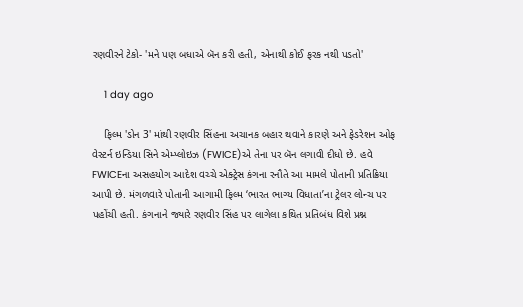રણવીરને ટેકો- 'મને પણ બધાએ બૅન કરી હતી, એનાથી કોઈ ફરક નથી પડતો'

    1 day ago

    ફિલ્મ 'ડોન 3' માંથી રણવીર સિંહના અચાનક બહાર થવાને કારણે અને ફેડરેશન ઓફ વેસ્ટર્ન ઇન્ડિયા સિને એમ્પ્લોઇઝ (FWICE)એ તેના પર બૅન લગાવી દીધો છે. હવે FWICEના અસહયોગ આદેશ વચ્ચે એક્ટ્રેસ કંગના રનૌતે આ મામલે પોતાની પ્રતિક્રિયા આપી છે. મંગળવારે પોતાની આગામી ફિલ્મ ‘ભારત ભાગ્ય વિધાતા’ના ટ્રેલર લોન્ચ પર પહોંચી હતી. કંગનાને જ્યારે રણવીર સિંહ પર લાગેલા કથિત પ્રતિબંધ વિશે પ્રશ્ન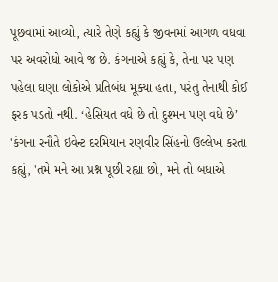પૂછવામાં આવ્યો, ત્યારે તેણે કહ્યું કે જીવનમાં આગળ વધવા પર અવરોધો આવે જ છે. કંગનાએ કહ્યું કે, તેના પર પણ પહેલા ઘણા લોકોએ પ્રતિબંધ મૂક્યા હતા, પરંતુ તેનાથી કોઈ ફરક પડતો નથી. ‘હેસિયત વધે છે તો દુશ્મન પણ વધે છે’ 'કંગના રનૌતે ઇવેન્ટ દરમિયાન રણવીર સિંહનો ઉલ્લેખ કરતા કહ્યું, 'તમે મને આ પ્રશ્ન પૂછી રહ્યા છો, મને તો બધાએ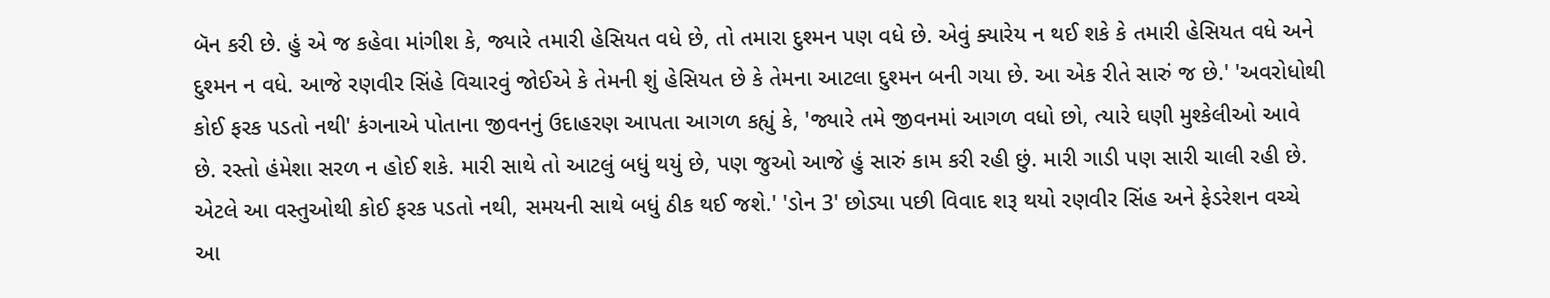બૅન કરી છે. હું એ જ કહેવા માંગીશ કે, જ્યારે તમારી હેસિયત વધે છે, તો તમારા દુશ્મન પણ વધે છે. એવું ક્યારેય ન થઈ શકે કે તમારી હેસિયત વધે અને દુશ્મન ન વધે. આજે રણવીર સિંહે વિચારવું જોઈએ કે તેમની શું હેસિયત છે કે તેમના આટલા દુશ્મન બની ગયા છે. આ એક રીતે સારું જ છે.' 'અવરોધોથી કોઈ ફરક પડતો નથી' કંગનાએ પોતાના જીવનનું ઉદાહરણ આપતા આગળ કહ્યું કે, 'જ્યારે તમે જીવનમાં આગળ વધો છો, ત્યારે ઘણી મુશ્કેલીઓ આવે છે. રસ્તો હંમેશા સરળ ન હોઈ શકે. મારી સાથે તો આટલું બધું થયું છે, પણ જુઓ આજે હું સારું કામ કરી રહી છું. મારી ગાડી પણ સારી ચાલી રહી છે. એટલે આ વસ્તુઓથી કોઈ ફરક પડતો નથી, સમયની સાથે બધું ઠીક થઈ જશે.' 'ડોન 3' છોડ્યા પછી વિવાદ શરૂ થયો રણવીર સિંહ અને ફેડરેશન વચ્ચે આ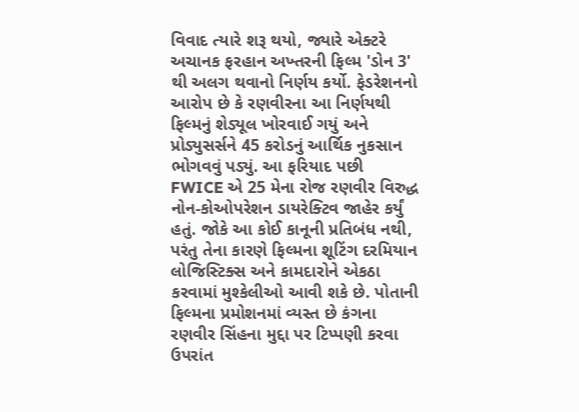વિવાદ ત્યારે શરૂ થયો, જ્યારે એક્ટરે અચાનક ફરહાન અખ્તરની ફિલ્મ 'ડોન 3' થી અલગ થવાનો નિર્ણય કર્યો. ફેડરેશનનો આરોપ છે કે રણવીરના આ નિર્ણયથી ફિલ્મનું શેડ્યૂલ ખોરવાઈ ગયું અને પ્રોડ્યુસર્સને 45 કરોડનું આર્થિક નુકસાન ભોગવવું પડ્યું. આ ફરિયાદ પછી FWICE એ 25 મેના રોજ રણવીર વિરુદ્ધ નોન-કોઓપરેશન ડાયરેક્ટિવ જાહેર કર્યું હતું. જોકે આ કોઈ કાનૂની પ્રતિબંધ નથી, પરંતુ તેના કારણે ફિલ્મના શૂટિંગ દરમિયાન લોજિસ્ટિક્સ અને કામદારોને એકઠા કરવામાં મુશ્કેલીઓ આવી શકે છે. પોતાની ફિલ્મના પ્રમોશનમાં વ્યસ્ત છે કંગના રણવીર સિંહના મુદ્દા પર ટિપ્પણી કરવા ઉપરાંત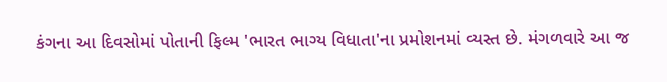કંગના આ દિવસોમાં પોતાની ફિલ્મ 'ભારત ભાગ્ય વિધાતા'ના પ્રમોશનમાં વ્યસ્ત છે. મંગળવારે આ જ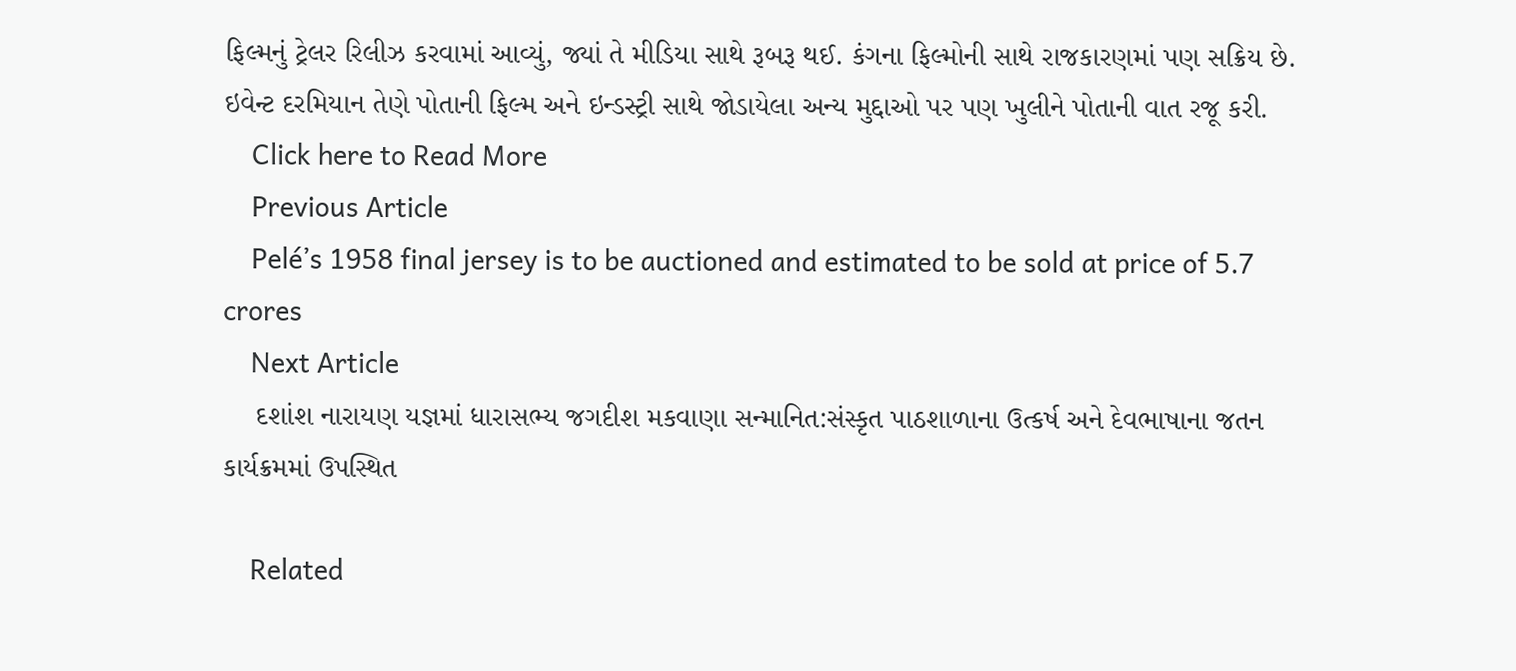ફિલ્મનું ટ્રેલર રિલીઝ કરવામાં આવ્યું, જ્યાં તે મીડિયા સાથે રૂબરૂ થઈ. કંગના ફિલ્મોની સાથે રાજકારણમાં પણ સક્રિય છે. ઇવેન્ટ દરમિયાન તેણે પોતાની ફિલ્મ અને ઇન્ડસ્ટ્રી સાથે જોડાયેલા અન્ય મુદ્દાઓ પર પણ ખુલીને પોતાની વાત રજૂ કરી.
    Click here to Read More
    Previous Article
    Pelé’s 1958 final jersey is to be auctioned and estimated to be sold at price of 5.7 crores
    Next Article
    દશાંશ નારાયણ યજ્ઞમાં ધારાસભ્ય જગદીશ મકવાણા સન્માનિત:સંસ્કૃત પાઠશાળાના ઉત્કર્ષ અને દેવભાષાના જતન કાર્યક્રમમાં ઉપસ્થિત

    Related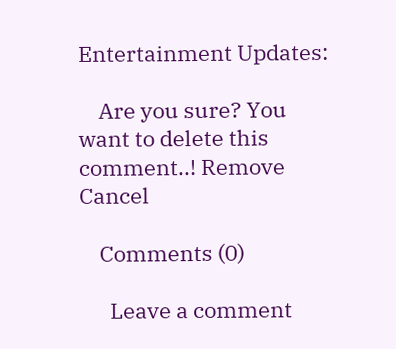Entertainment Updates:

    Are you sure? You want to delete this comment..! Remove Cancel

    Comments (0)

      Leave a comment